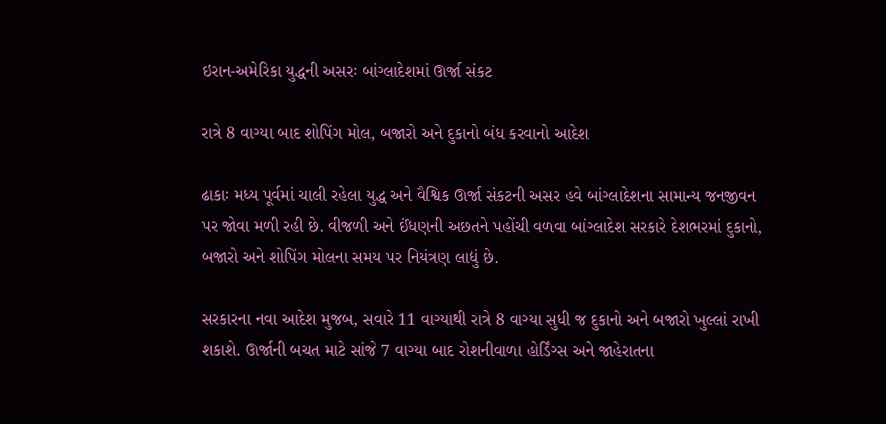ઇરાન-અમેરિકા યુદ્ધની અસરઃ બાંગ્લાદેશમાં ઊર્જા સંકટ

રાત્રે 8 વાગ્યા બાદ શોપિંગ મોલ, બજારો અને દુકાનો બંધ કરવાનો આદેશ

ઢાકાઃ મધ્ય પૂર્વમાં ચાલી રહેલા યુદ્ધ અને વૈશ્વિક ઊર્જા સંકટની અસર હવે બાંગ્લાદેશના સામાન્ય જનજીવન પર જોવા મળી રહી છે. વીજળી અને ઈંધણની અછતને પહોંચી વળવા બાંગ્લાદેશ સરકારે દેશભરમાં દુકાનો, બજારો અને શોપિંગ મોલના સમય પર નિયંત્રણ લાદ્યું છે.

સરકારના નવા આદેશ મુજબ, સવારે 11 વાગ્યાથી રાત્રે 8 વાગ્યા સુધી જ દુકાનો અને બજારો ખુલ્લાં રાખી શકાશે. ઊર્જાની બચત માટે સાંજે 7 વાગ્યા બાદ રોશનીવાળા હોર્ડિંગ્સ અને જાહેરાતના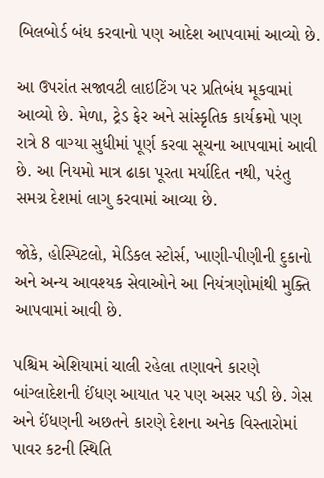બિલબોર્ડ બંધ કરવાનો પણ આદેશ આપવામાં આવ્યો છે.

આ ઉપરાંત સજાવટી લાઇટિંગ પર પ્રતિબંધ મૂકવામાં આવ્યો છે. મેળા, ટ્રેડ ફેર અને સાંસ્કૃતિક કાર્યક્રમો પણ રાત્રે 8 વાગ્યા સુધીમાં પૂર્ણ કરવા સૂચના આપવામાં આવી છે. આ નિયમો માત્ર ઢાકા પૂરતા મર્યાદિત નથી, પરંતુ સમગ્ર દેશમાં લાગુ કરવામાં આવ્યા છે.

જોકે, હોસ્પિટલો, મેડિકલ સ્ટોર્સ, ખાણી-પીણીની દુકાનો અને અન્ય આવશ્યક સેવાઓને આ નિયંત્રણોમાંથી મુક્તિ આપવામાં આવી છે.

પશ્ચિમ એશિયામાં ચાલી રહેલા તણાવને કારણે બાંગ્લાદેશની ઈંધણ આયાત પર પણ અસર પડી છે. ગેસ અને ઈંધણની અછતને કારણે દેશના અનેક વિસ્તારોમાં પાવર કટની સ્થિતિ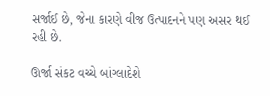સર્જાઈ છે, જેના કારણે વીજ ઉત્પાદનને પણ અસર થઈ રહી છે.

ઊર્જા સંકટ વચ્ચે બાંગ્લાદેશે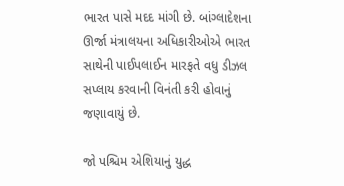ભારત પાસે મદદ માંગી છે. બાંગ્લાદેશના ઊર્જા મંત્રાલયના અધિકારીઓએ ભારત સાથેની પાઈપલાઈન મારફતે વધુ ડીઝલ સપ્લાય કરવાની વિનંતી કરી હોવાનું જણાવાયું છે.

જો પશ્ચિમ એશિયાનું યુદ્ધ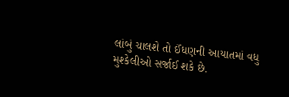લાંબું ચાલશે તો ઈંધણની આયાતમાં વધુ મુશ્કેલીઓ સર્જાઈ શકે છે.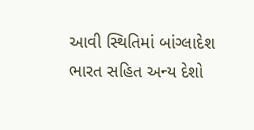આવી સ્થિતિમાં બાંગ્લાદેશ ભારત સહિત અન્ય દેશો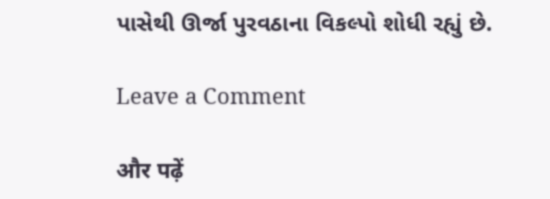પાસેથી ઊર્જા પુરવઠાના વિકલ્પો શોધી રહ્યું છે.

Leave a Comment

और पढ़ें